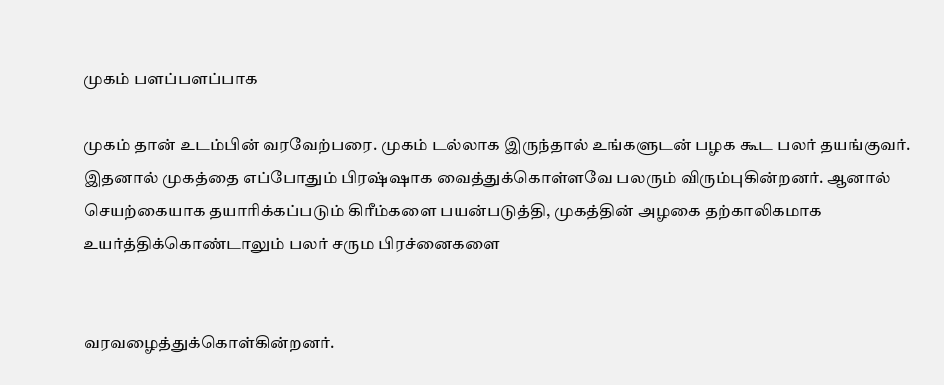முகம் பளப்பளப்பாக

முகம் தான் உடம்பின் வரவேற்பரை. முகம் டல்லாக இருந்தால் உங்களுடன் பழக கூட பலர் தயங்குவர். இதனால் முகத்தை எப்போதும் பிரஷ்ஷாக வைத்துக்கொள்ளவே பலரும் விரும்புகின்றனர். ஆனால் செயற்கையாக தயாரிக்கப்படும் கிரீம்களை பயன்படுத்தி, முகத்தின் அழகை தற்காலிகமாக உயர்த்திக்கொண்டாலும் பலர் சரும பிரச்னைகளை


வரவழைத்துக்கொள்கின்றனர்.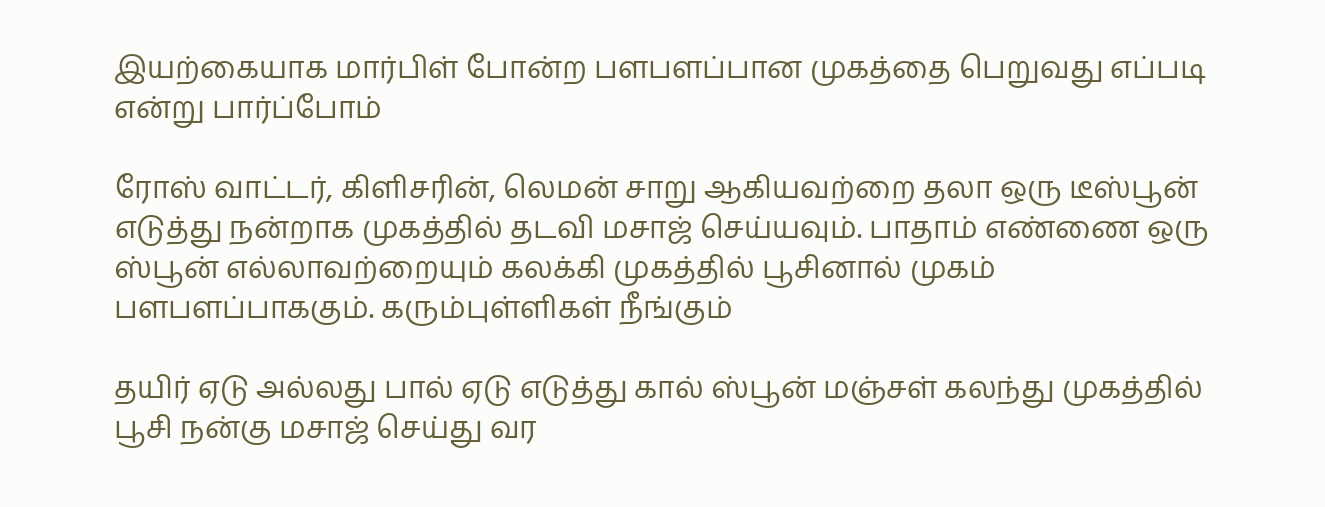இயற்கையாக மார்பிள் போன்ற பளபளப்பான முகத்தை பெறுவது எப்படி என்று பார்ப்போம்

ரோஸ் வாட்டர், கிளிசரின், லெமன் சாறு ஆகியவற்றை தலா ஒரு டீஸ்பூன் எடுத்து நன்றாக முகத்தில் தடவி மசாஜ் செய்யவும். பாதாம் எண்ணை ஒரு ஸ்பூன் எல்லாவற்றையும் கலக்கி முகத்தில் பூசினால் முகம் பளபளப்பாககும். கரும்புள்ளிகள் நீங்கும்

தயிர் ஏடு அல்லது பால் ஏடு எடுத்து கால் ஸ்பூன் மஞ்சள் கலந்து முகத்தில் பூசி நன்கு மசாஜ் செய்து வர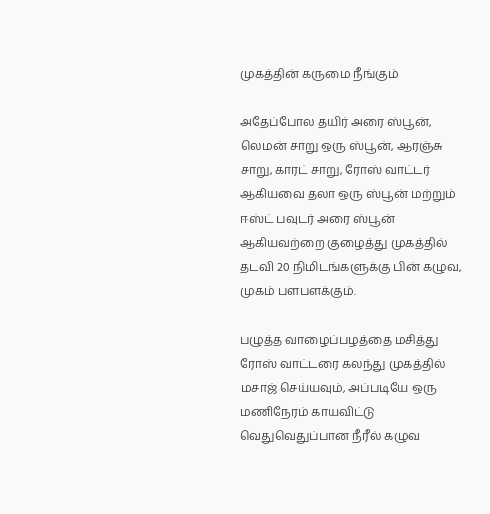முகத்தின் கருமை நீங்கும்

அதேப்போல தயிர் அரை ஸ்பூன், லெமன் சாறு ஒரு ஸ்பூன், ஆரஞ்சு சாறு, காரட் சாறு, ரோஸ் வாட்டர் ஆகியவை தலா ஒரு ஸ்பூன் மற்றும் ஈஸ்ட் பவுடர் அரை ஸ்பூன் ஆகியவற்றை குழைத்து முகத்தில் தடவி 20 நிமிடங்களுக்கு பின் கழுவ, முகம் பளபளக்கும்.

பழுத்த வாழைப்பழத்தை மசித்து ரோஸ் வாட்டரை கலந்து முகத்தில் மசாஜ் செய்யவும், அப்படியே ஒரு மணிநேரம் காயவிட்டு வெதுவெதுப்பான நீரீல் கழுவ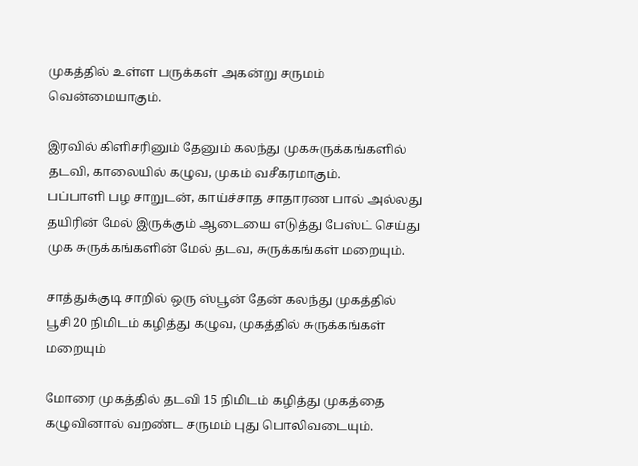முகத்தில் உள்ள பருக்கள் அகன்று சருமம் வென்மையாகும்.

இரவில் கிளிசரினும் தேனும் கலந்து முகசுருக்கங்களில் தடவி, காலையில் கழுவ, முகம் வசீகரமாகும்.
பப்பாளி பழ சாறுடன், காய்ச்சாத சாதாரண பால் அல்லது தயிரின் மேல் இருக்கும் ஆடையை எடுத்து பேஸ்ட் செய்து முக சுருக்கங்களின் மேல் தடவ, சுருக்கங்கள் மறையும்.

சாத்துக்குடி சாறில் ஒரு ஸ்பூன் தேன் கலந்து முகத்தில் பூசி 20 நிமிடம் கழித்து கழுவ, முகத்தில் சுருக்கங்கள் மறையும்

மோரை முகத்தில் தடவி 15 நிமிடம் கழித்து முகத்தை கழுவினால் வறண்ட சருமம் புது பொலிவடையும்.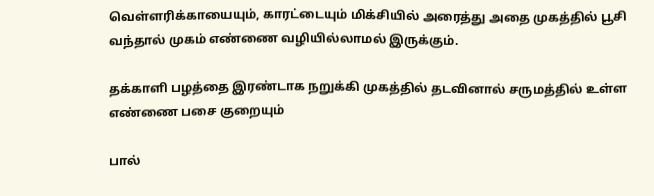வெள்ளரிக்காயையும், காரட்டையும் மிக்சியில் அரைத்து அதை முகத்தில் பூசி வந்தால் முகம் எண்ணை வழியில்லாமல் இருக்கும்.

தக்காளி பழத்தை இரண்டாக நறுக்கி முகத்தில் தடவினால் சருமத்தில் உள்ள எண்ணை பசை குறையும்

பால்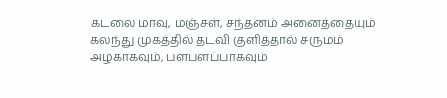கடலை மாவு, மஞ்சள், சந்தனம் அனைத்தையும் கலந்து முகத்தில் தடவி குளித்தால் சருமம் அழகாகவும், பளபளப்பாகவும்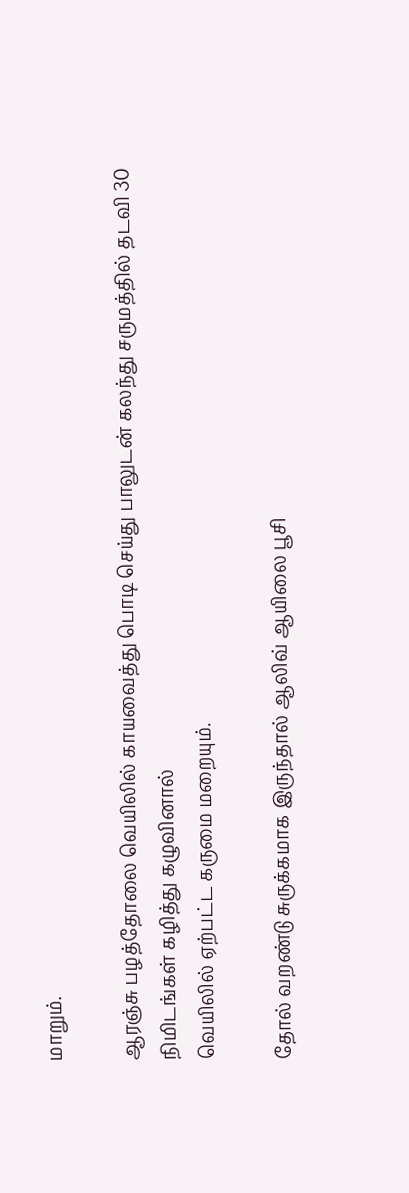மாறும்.

ஆரஞ்சு பழத்தோலை வெயிலில் காயவைத்து பொடி செய்து பாலுடன் கலந்து சருமத்தில் தடவி 30 நிமிடங்கள் கழித்து கழுவினால்
வெயிலில் ஏற்பட்ட கருமை மறையும்.

தோல் வறண்டு சுருக்கமாக இருந்தால் ஆலிவ் ஆயிலை பூசி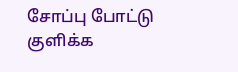சோப்பு போட்டு குளிக்க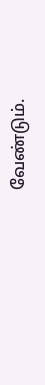வேண்டும்.